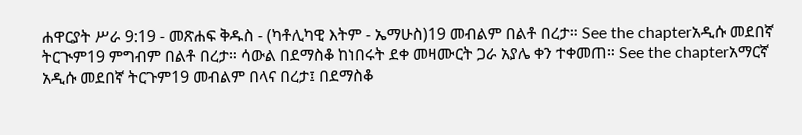ሐዋርያት ሥራ 9:19 - መጽሐፍ ቅዱስ - (ካቶሊካዊ እትም - ኤማሁስ)19 መብልም በልቶ በረታ። See the chapterአዲሱ መደበኛ ትርጒም19 ምግብም በልቶ በረታ። ሳውል በደማስቆ ከነበሩት ደቀ መዛሙርት ጋራ አያሌ ቀን ተቀመጠ። See the chapterአማርኛ አዲሱ መደበኛ ትርጉም19 መብልም በላና በረታ፤ በደማስቆ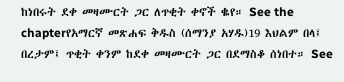ከነበሩት ደቀ መዛሙርት ጋር ለጥቂት ቀኖች ቈየ። See the chapterየአማርኛ መጽሐፍ ቅዱስ (ሰማንያ አሃዱ)19 እህልም በላ፤ በረታም፤ ጥቂት ቀንም ከደቀ መዛሙርት ጋር በደማስቆ ሰነበተ። See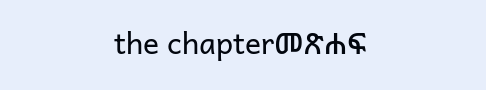the chapterመጽሐፍ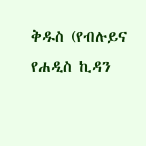ቅዱስ (የብሉይና የሐዲስ ኪዳን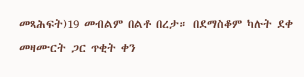መጻሕፍት)19 መብልም በልቶ በረታ። በደማስቆም ካሉት ደቀ መዛሙርት ጋር ጥቂት ቀን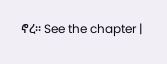ኖረ። See the chapter |